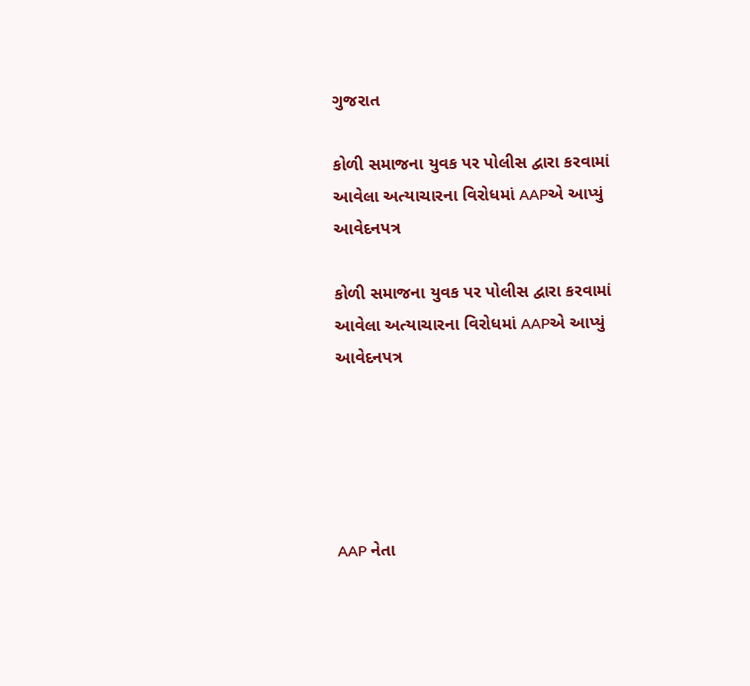ગુજરાત

કોળી સમાજના યુવક પર પોલીસ દ્વારા કરવામાં આવેલા અત્યાચારના વિરોધમાં AAPએ આપ્યું આવેદનપત્ર

કોળી સમાજના યુવક પર પોલીસ દ્વારા કરવામાં આવેલા અત્યાચારના વિરોધમાં AAPએ આપ્યું આવેદનપત્ર





AAP નેતા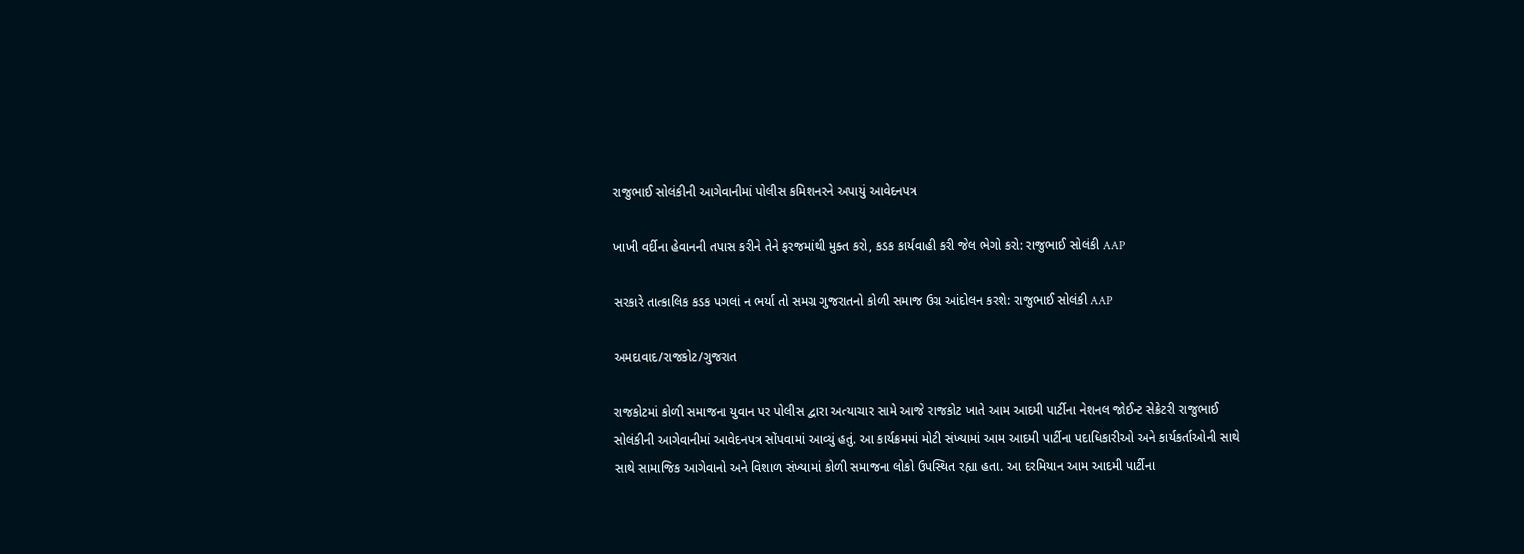રાજુભાઈ સોલંકીની આગેવાનીમાં પોલીસ કમિશનરને અપાયું આવેદનપત્ર

ખાખી વર્દીના હેવાનની તપાસ કરીને તેને ફરજમાંથી મુક્ત કરો, કડક કાર્યવાહી કરી જેલ ભેગો કરો: રાજુભાઈ સોલંકી AAP

સરકારે તાત્કાલિક કડક પગલાં ન ભર્યા તો સમગ્ર ગુજરાતનો કોળી સમાજ ઉગ્ર આંદોલન કરશે: રાજુભાઈ સોલંકી AAP

અમદાવાદ/રાજકોટ/ગુજરાત

રાજકોટમાં કોળી સમાજના યુવાન પર પોલીસ દ્વારા અત્યાચાર સામે આજે રાજકોટ ખાતે આમ આદમી પાર્ટીના નેશનલ જોઈન્ટ સેક્રેટરી રાજુભાઈ સોલંકીની આગેવાનીમાં આવેદનપત્ર સોંપવામાં આવ્યું હતું. આ કાર્યક્રમમાં મોટી સંખ્યામાં આમ આદમી પાર્ટીના પદાધિકારીઓ અને કાર્યકર્તાઓની સાથે સાથે સામાજિક આગેવાનો અને વિશાળ સંખ્યામાં કોળી સમાજના લોકો ઉપસ્થિત રહ્યા હતા. આ દરમિયાન આમ આદમી પાર્ટીના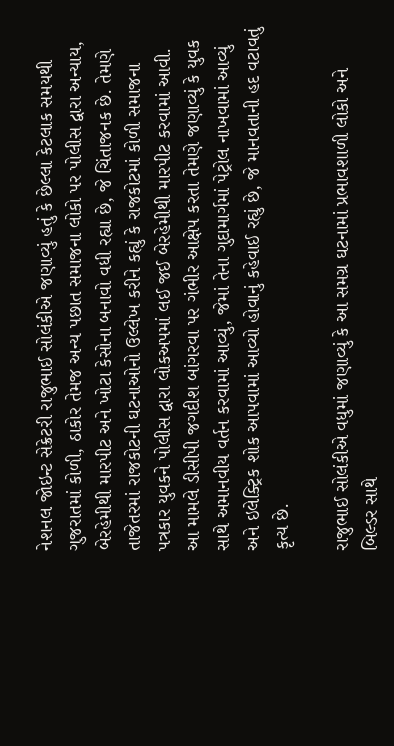નેશનલ જોઇન્ટ સેક્રેટરી રાજુભાઈ સોલંકીએ જણાવ્યું હતું કે છેલ્લા કેટલાક સમયથી ગુજરાતમાં કોળી, ઠાકોર તેમજ અન્ય પછાત સમાજના લોકો પર પોલીસ દ્વારા અન્યાય, બેરહેમીથી મારપીટ અને ખોટા કેસોના બનાવો વધી રહ્યા છે, જે ચિંતાજનક છે. તેમણે તાજેતરમાં રાજકોટની ઘટનાઓનો ઉલ્લેખ કરીને કહ્યું કે રાજકોટમાં કોળી સમાજના પત્રકાર યુવકને પોલીસ દ્વારા લોકઅપમાં લઈ જઈ બેરહેમીથી મારપીટ કરવામાં આવી. આ મામલે ડીસીપી જગદીશ બાંગરવા પર ગંભીર આક્ષેપ કરતા તેમણે જણાવ્યું કે યુવક સાથે અમાનવીય વર્તન કરવામાં આવ્યું, જેમાં તેના ગુદામાર્ગમાં પેટ્રોલ નાખવામાં આવ્યું અને ઇલેક્ટ્રિક શોક આપવામાં આવ્યો હોવાનું કહેવાઈ રહ્યું છે, જે માનવતાની હદ વટાવતું કૃત્ય છે.

રાજુભાઈ સોલંકીએ વધુમાં જણાવ્યું કે આ સમગ્ર ઘટનામાં પ્રભાવશાળી લોકો અને બિલ્ડર સાથે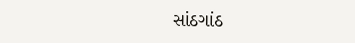સાંઠગાંઠ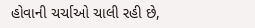હોવાની ચર્ચાઓ ચાલી રહી છે,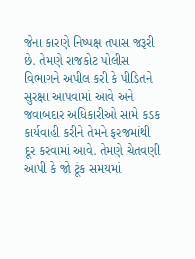જેના કારણે નિષ્પક્ષ તપાસ જરૂરી છે. તેમણે રાજકોટ પોલીસ વિભાગને અપીલ કરી કે પીડિતને સુરક્ષા આપવામાં આવે અને જવાબદાર અધિકારીઓ સામે કડક કાર્યવાહી કરીને તેમને ફરજમાંથી દૂર કરવામાં આવે. તેમણે ચેતવણી આપી કે જો ટૂંક સમયમાં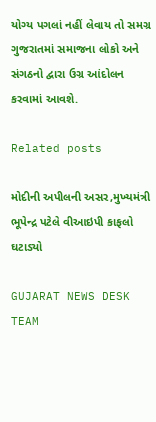યોગ્ય પગલાં નહીં લેવાય તો સમગ્ર ગુજરાતમાં સમાજના લોકો અને સંગઠનો દ્વારા ઉગ્ર આંદોલન કરવામાં આવશે.

Related posts

મોદીની અપીલની અસર,મુખ્યમંત્રી ભૂપેન્દ્ર પટેલે વીઆઇપી કાફલો ઘટાડ્યો

GUJARAT NEWS DESK TEAM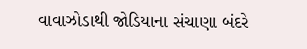વાવાઝોડાથી જોડિયાના સંચાણા બંદરે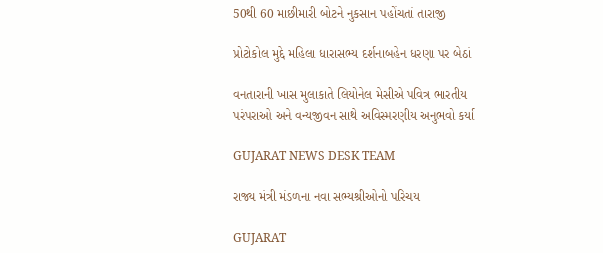50થી 60 માછીમારી બોટને નુકસાન પહોંચતાં તારાજી

પ્રોટોકોલ મુદ્દે મહિલા ધારાસભ્ય દર્શનાબહેન ધરણા પર બેઠાં

વનતારાની ખાસ મુલાકાતે લિયોનેલ મેસીએ પવિત્ર ભારતીય પરંપરાઓ અને વન્યજીવન સાથે અવિસ્મરણીય અનુભવો કર્યા

GUJARAT NEWS DESK TEAM

રાજ્ય મંત્રી મંડળના નવા સભ્યશ્રીઓનો પરિચય

GUJARAT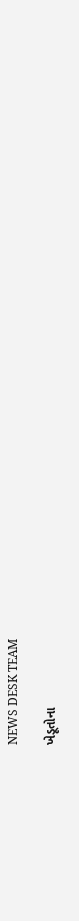NEWS DESK TEAM

ખેડૂતોના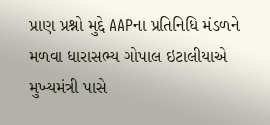પ્રાણ પ્રશ્નો મુદ્દે AAPના પ્રતિનિધિ મંડળને મળવા ધારાસભ્ય ગોપાલ ઇટાલીયાએ મુખ્યમંત્રી પાસે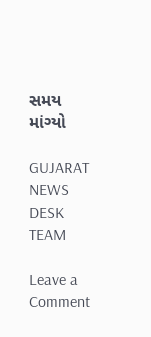સમય માંગ્યો

GUJARAT NEWS DESK TEAM

Leave a Comment